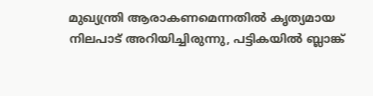മുഖ്യന്ത്രി ആരാകണമെന്നതിൽ കൃത്യമായ നിലപാട് അറിയിച്ചിരുന്നു, പട്ടികയില്‍ ബ്ലാങ്ക്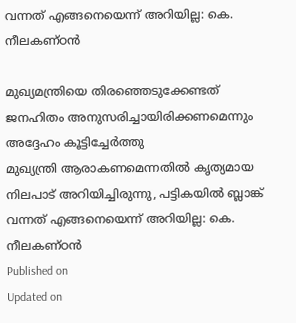വന്നത് എങ്ങനെയെന്ന് അറിയില്ല: കെ. നീലകണ്ഠന്‍

മുഖ്യമന്ത്രിയെ തിരഞ്ഞെടുക്കേണ്ടത് ജനഹിതം അനുസരിച്ചായിരിക്കണമെന്നും അദ്ദേഹം കൂട്ടിച്ചേർത്തു
മുഖ്യന്ത്രി ആരാകണമെന്നതിൽ കൃത്യമായ നിലപാട് അറിയിച്ചിരുന്നു, പട്ടികയില്‍ ബ്ലാങ്ക് വന്നത് എങ്ങനെയെന്ന് അറിയില്ല: കെ. നീലകണ്ഠന്‍
Published on
Updated on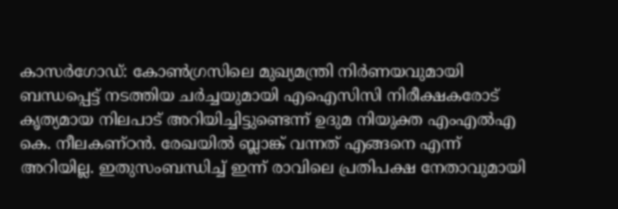കാസർഗോ‍ഡ്: കോൺഗ്രസിലെ മുഖ്യമന്ത്രി നിർണയവുമായി ബന്ധപ്പെട്ട് നടത്തിയ ചർച്ചയുമായി എഐസിസി നിരീക്ഷകരോട് കൃത്യമായ നിലപാട് അറിയിച്ചിട്ടുണ്ടെന്ന് ഉദുമ നിയുക്ത എംഎൽഎ കെ. നീലകണ്ഠൻ. രേഖയിൽ ബ്ലാങ്ക് വന്നത് എങ്ങനെ എന്ന് അറിയില്ല. ഇതുസംബന്ധിച്ച് ഇന്ന് രാവിലെ പ്രതിപക്ഷ നേതാവുമായി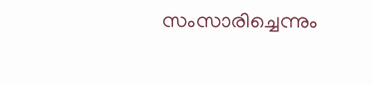സംസാരിച്ചെന്നും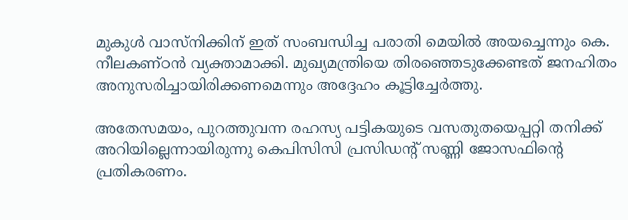മുകുൾ വാസ്നിക്കിന് ഇത് സംബന്ധിച്ച പരാതി മെയിൽ അയച്ചെന്നും കെ. നീലകണ്ഠൻ വ്യക്താമാക്കി. മുഖ്യമന്ത്രിയെ തിരഞ്ഞെടുക്കേണ്ടത് ജനഹിതം അനുസരിച്ചായിരിക്കണമെന്നും അദ്ദേഹം കൂട്ടിച്ചേർത്തു.

അതേസമയം, പുറത്തുവന്ന രഹസ്യ പട്ടികയുടെ വസതുതയെപ്പറ്റി തനിക്ക് അറിയില്ലെന്നായിരുന്നു കെപിസിസി പ്രസിഡന്റ് സണ്ണി ജോസഫിന്റെ പ്രതികരണം.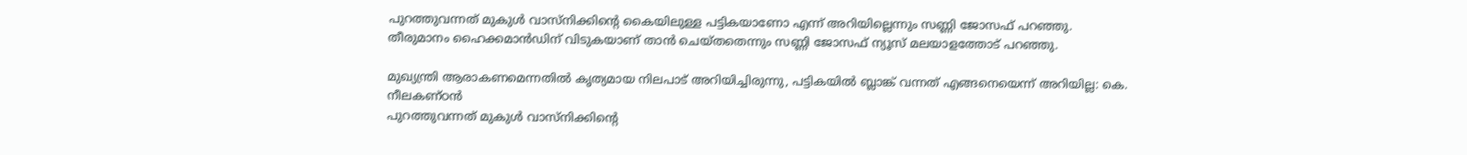പുറത്തുവന്നത് മുകുള്‍ വാസ്‌നിക്കിന്റെ കൈയിലുള്ള പട്ടികയാണോ എന്ന് അറിയില്ലെന്നും സണ്ണി ജോസഫ് പറഞ്ഞു. തീരുമാനം ഹൈക്കമാൻഡിന് വിടുകയാണ് താൻ ചെയ്തതെന്നും സണ്ണി ജോസഫ് ന്യൂസ് മലയാളത്തോട് പറഞ്ഞു.

മുഖ്യന്ത്രി ആരാകണമെന്നതിൽ കൃത്യമായ നിലപാട് അറിയിച്ചിരുന്നു, പട്ടികയില്‍ ബ്ലാങ്ക് വന്നത് എങ്ങനെയെന്ന് അറിയില്ല: കെ. നീലകണ്ഠന്‍
പുറത്തുവന്നത് മുകുള്‍ വാസ്‌നിക്കിന്റെ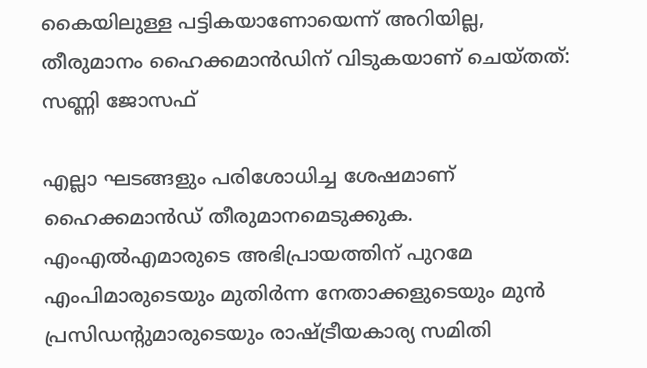കൈയിലുള്ള പട്ടികയാണോയെന്ന് അറിയില്ല, തീരുമാനം ഹൈക്കമാൻഡിന് വിടുകയാണ് ചെയ്തത്: സണ്ണി ജോസഫ്

എല്ലാ ഘടങ്ങളും പരിശോധിച്ച ശേഷമാണ് ഹൈക്കമാൻഡ് തീരുമാനമെടുക്കുക. എംഎൽഎമാരുടെ അഭിപ്രായത്തിന് പുറമേ എംപിമാരുടെയും മുതിർന്ന നേതാക്കളുടെയും മുൻ പ്രസിഡൻ്റുമാരുടെയും രാഷ്ട്രീയകാര്യ സമിതി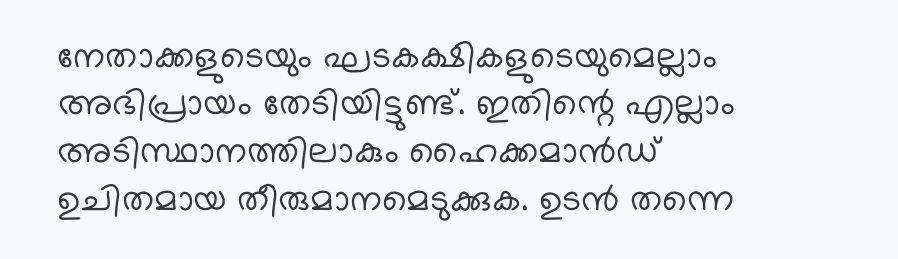നേതാക്കളുടെയും ഘടകക്ഷികളുടെയുമെല്ലാം അഭിപ്രായം തേടിയിട്ടുണ്ട്. ഇതിന്റെ എല്ലാം അടിസ്ഥാനത്തിലാകും ഹൈക്കമാൻഡ് ഉചിതമായ തീരുമാനമെടുക്കുക. ഉടൻ തന്നെ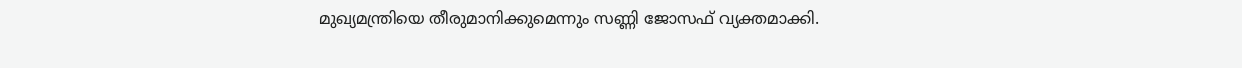മുഖ്യമന്ത്രിയെ തീരുമാനിക്കുമെന്നും സണ്ണി ജോസഫ് വ്യക്തമാക്കി.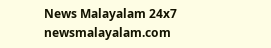News Malayalam 24x7
newsmalayalam.com